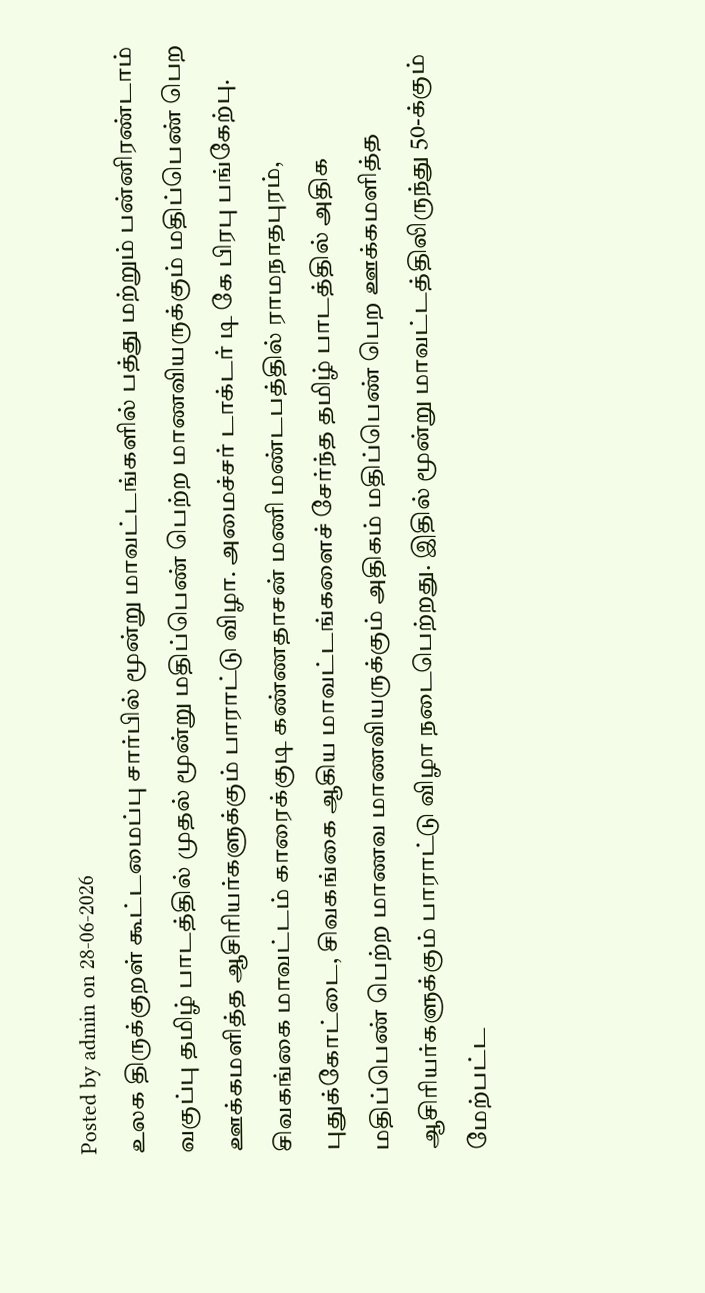Posted by admin on 28-06-2026
உலக திருக்குறள் கூட்டமைப்பு சார்பில் மூன்று மாவட்டங்களில் பத்து மற்றும் பன்னிரண்டாம் வகுப்பு தமிழ் பாடத்தில் முதல் மூன்று மதிப்பெண் பெற்ற மாணவியருக்கும் மதிப்பெண் பெற ஊக்கமளித்த ஆசிரியர்களுக்கும் பாராட்டு விழா. அமைச்சர் டாக்டர் டி கே பிரபு பங்கேற்பு.
சிவகங்கை மாவட்டம் காரைக்குடி கண்ணதாசன் மணி மண்டபத்தில் ராமநாதபுரம், புதுக்கோட்டை, சிவகங்கை ஆகிய மாவட்டங்களைச் சேர்ந்த தமிழ் பாடத்தில் அதிக மதிப்பெண் பெற்ற மாணவ மாணவியருக்கும் அதிகம் மதிப்பெண் பெற ஊக்கமளித்த ஆசிரியர்களுக்கும் பாராட்டு விழா நடைபெற்றது. இதில் மூன்று மாவட்டத்திலிருந்து 50-க்கும் மேற்பட்ட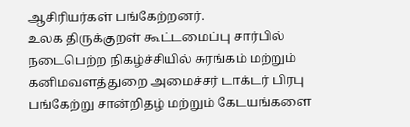ஆசிரியர்கள் பங்கேற்றனர்.
உலக திருக்குறள் கூட்டமைப்பு சார்பில் நடைபெற்ற நிகழ்ச்சியில் சுரங்கம் மற்றும் கனிமவளத்துறை அமைச்சர் டாக்டர் பிரபு பங்கேற்று சான்றிதழ் மற்றும் கேடயங்களை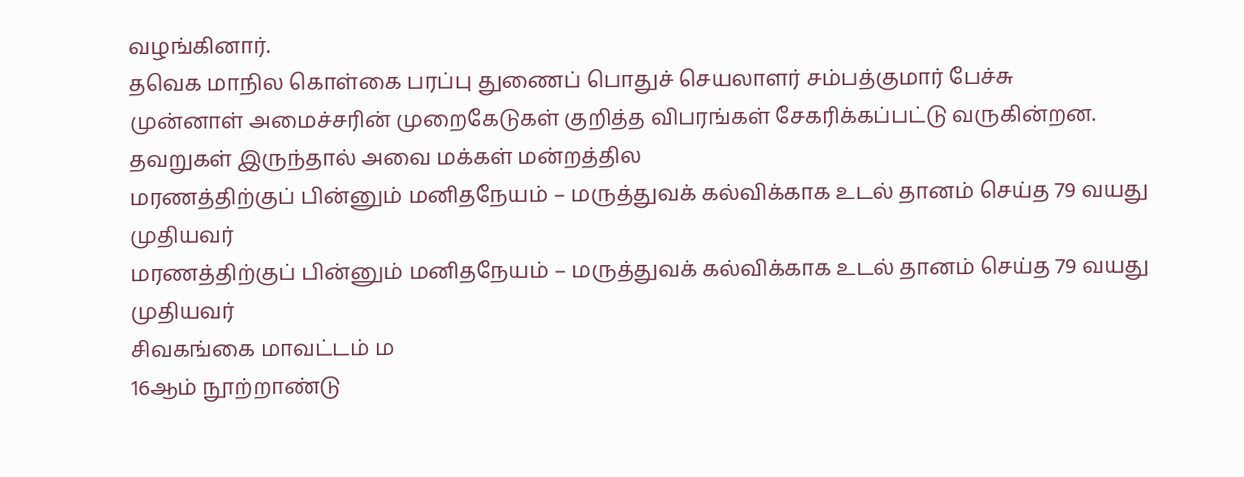வழங்கினார்.
தவெக மாநில கொள்கை பரப்பு துணைப் பொதுச் செயலாளர் சம்பத்குமார் பேச்சு
முன்னாள் அமைச்சரின் முறைகேடுகள் குறித்த விபரங்கள் சேகரிக்கப்பட்டு வருகின்றன. தவறுகள் இருந்தால் அவை மக்கள் மன்றத்தில
மரணத்திற்குப் பின்னும் மனிதநேயம் – மருத்துவக் கல்விக்காக உடல் தானம் செய்த 79 வயது முதியவர்
மரணத்திற்குப் பின்னும் மனிதநேயம் – மருத்துவக் கல்விக்காக உடல் தானம் செய்த 79 வயது முதியவர்
சிவகங்கை மாவட்டம் ம
16ஆம் நூற்றாண்டு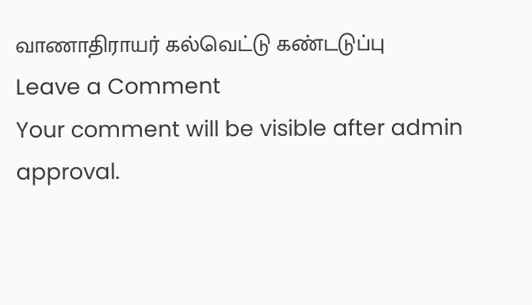வாணாதிராயர் கல்வெட்டு கண்டடுப்பு
Leave a Comment
Your comment will be visible after admin approval.